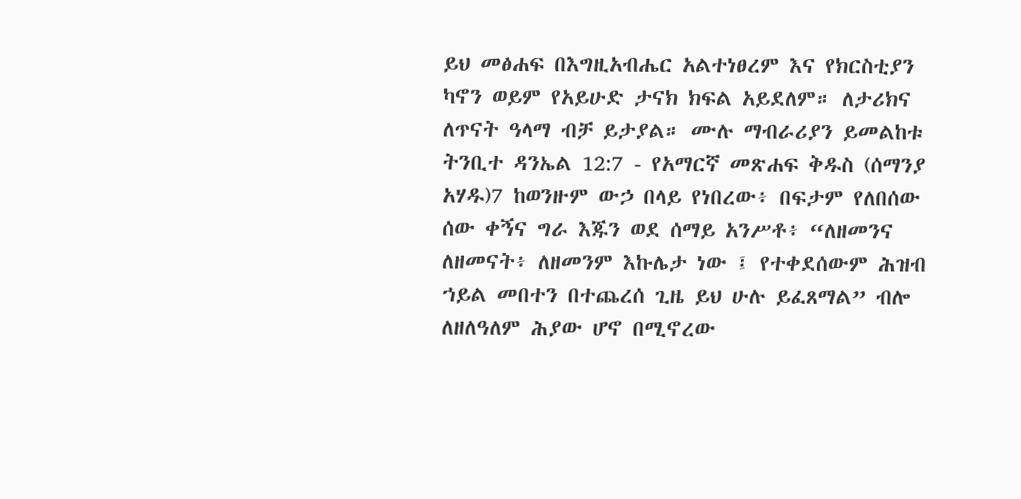ይህ መፅሐፍ በእግዚአብሔር አልተነፀረም እና የክርስቲያን ካኖን ወይም የአይሁድ ታናክ ክፍል አይደለም። ለታሪክና ለጥናት ዓላማ ብቻ ይታያል። ሙሉ ማብራሪያን ይመልከቱ ትንቢተ ዳንኤል 12:7 - የአማርኛ መጽሐፍ ቅዱስ (ሰማንያ አሃዱ)7 ከወንዙም ውኃ በላይ የነበረው፥ በፍታም የለበሰው ሰው ቀኝና ግራ እጁን ወደ ሰማይ አንሥቶ፥ “ለዘመንና ለዘመናት፥ ለዘመንም እኩሌታ ነው ፤ የተቀደሰውም ሕዝብ ኀይል መበተን በተጨረሰ ጊዜ ይህ ሁሉ ይፈጸማል” ብሎ ለዘለዓለም ሕያው ሆኖ በሚኖረው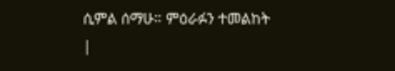ሲምል ሰማሁ። ምዕራፉን ተመልከት |